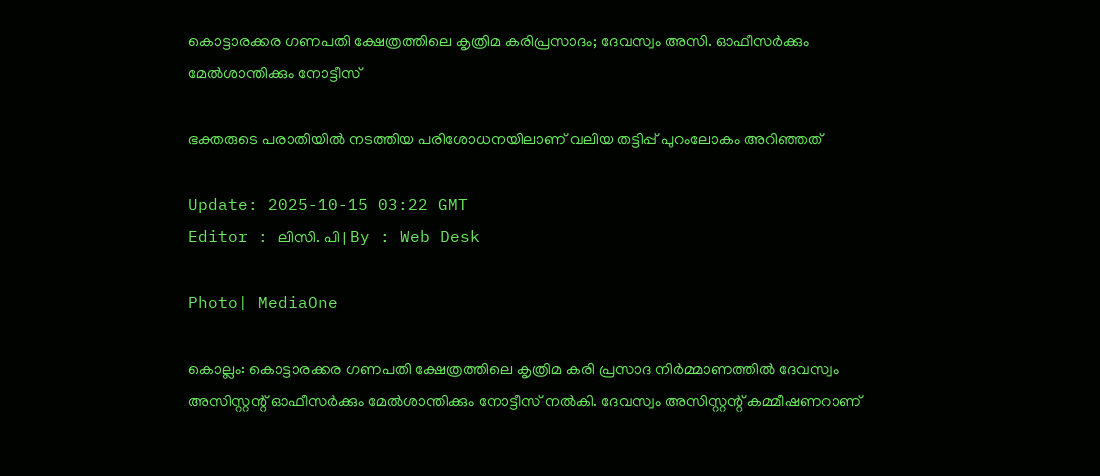കൊട്ടാരക്കര ഗണപതി ക്ഷേത്രത്തിലെ കൃത്രിമ കരിപ്രസാദം; ദേവസ്വം അസി. ഓഫീസർക്കും മേൽശാന്തിക്കും നോട്ടീസ്

ഭക്തരുടെ പരാതിയിൽ നടത്തിയ പരിശോധനയിലാണ് വലിയ തട്ടിപ്പ് പുറംലോകം അറിഞ്ഞത്

Update: 2025-10-15 03:22 GMT
Editor : ലിസി. പി | By : Web Desk

Photo| MediaOne

കൊല്ലം: കൊട്ടാരക്കര ഗണപതി ക്ഷേത്രത്തിലെ കൃത്രിമ കരി പ്രസാദ നിർമ്മാണത്തിൽ ദേവസ്വം അസിസ്റ്റന്റ് ഓഫീസർക്കും മേൽശാന്തിക്കും നോട്ടീസ് നൽകി. ദേവസ്വം അസിസ്റ്റന്റ് കമ്മീഷണറാണ്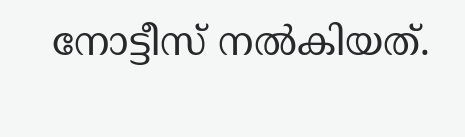നോട്ടീസ് നൽകിയത്.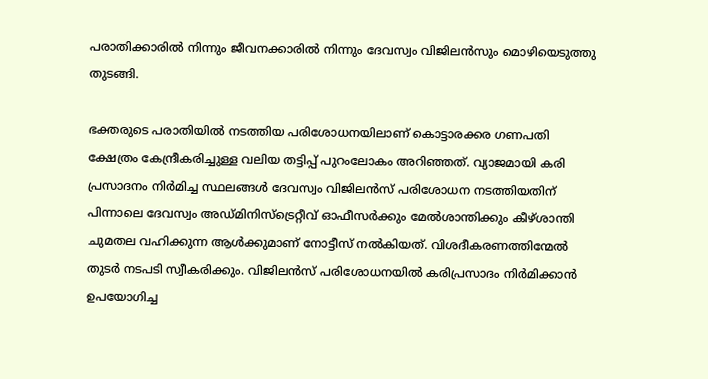പരാതിക്കാരിൽ നിന്നും ജീവനക്കാരിൽ നിന്നും ദേവസ്വം വിജിലൻസും മൊഴിയെടുത്തു തുടങ്ങി.

ഭക്തരുടെ പരാതിയിൽ നടത്തിയ പരിശോധനയിലാണ് കൊട്ടാരക്കര ഗണപതി ക്ഷേത്രം കേന്ദ്രീകരിച്ചുള്ള വലിയ തട്ടിപ്പ് പുറംലോകം അറിഞ്ഞത്. വ്യാജമായി കരി പ്രസാദനം നിർമിച്ച സ്ഥലങ്ങൾ ദേവസ്വം വിജിലൻസ് പരിശോധന നടത്തിയതിന് പിന്നാലെ ദേവസ്വം അഡ്മിനിസ്‌ട്രെറ്റീവ് ഓഫീസർക്കും മേൽശാന്തിക്കും കീഴ്ശാന്തി ചുമതല വഹിക്കുന്ന ആൾക്കുമാണ് നോട്ടീസ് നൽകിയത്. വിശദീകരണത്തിന്മേൽ തുടർ നടപടി സ്വീകരിക്കും. വിജിലൻസ് പരിശോധനയിൽ കരിപ്രസാദം നിർമിക്കാൻ ഉപയോഗിച്ച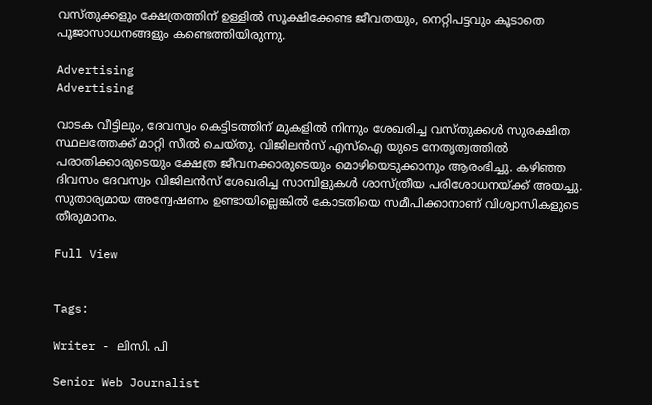വസ്തുക്കളും ക്ഷേത്രത്തിന് ഉള്ളിൽ സൂക്ഷിക്കേണ്ട ജീവതയും, നെറ്റിപട്ടവും കൂടാതെ പൂജാസാധനങ്ങളും കണ്ടെത്തിയിരുന്നു.

Advertising
Advertising

വാടക വീട്ടിലും, ദേവസ്വം കെട്ടിടത്തിന് മുകളിൽ നിന്നും ശേഖരിച്ച വസ്തുക്കൾ സുരക്ഷിത സ്ഥലത്തേക്ക് മാറ്റി സീൽ ചെയ്തു. വിജിലൻസ് എസ്ഐ യുടെ നേതൃത്വത്തിൽ പരാതിക്കാരുടെയും ക്ഷേത്ര ജീവനക്കാരുടെയും മൊഴിയെടുക്കാനും ആരംഭിച്ചു. കഴിഞ്ഞ ദിവസം ദേവസ്വം വിജിലൻസ് ശേഖരിച്ച സാമ്പിളുകൾ ശാസ്ത്രീയ പരിശോധനയ്ക്ക് അയച്ചു. സുതാര്യമായ അന്വേഷണം ഉണ്ടായില്ലെങ്കിൽ കോടതിയെ സമീപിക്കാനാണ് വിശ്വാസികളുടെ തീരുമാനം.

Full View


Tags:

Writer - ലിസി. പി

Senior Web Journalist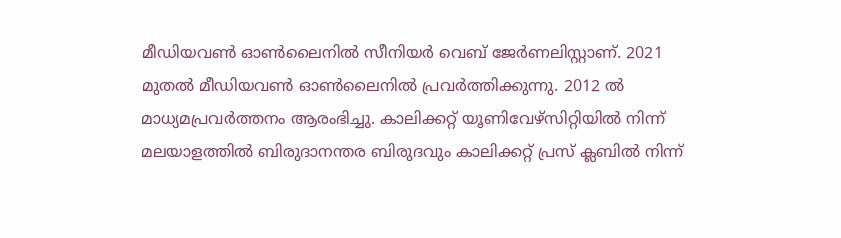മീഡിയവൺ ഓൺലൈനിൽ സീനിയർ വെബ് ജേർണലിസ്റ്റാണ്. 2021 മുതൽ മീഡിയവൺ ഓൺലൈനിൽ പ്രവർത്തിക്കുന്നു. 2012 ല്‍ മാധ്യമപ്രവര്‍ത്തനം ആരംഭിച്ചു. കാലിക്കറ്റ് യൂണിവേഴ്‌സിറ്റിയിൽ നിന്ന് മലയാളത്തിൽ ബിരുദാനന്തര ബിരുദവും കാലിക്കറ്റ് പ്രസ് ക്ലബിൽ നിന്ന്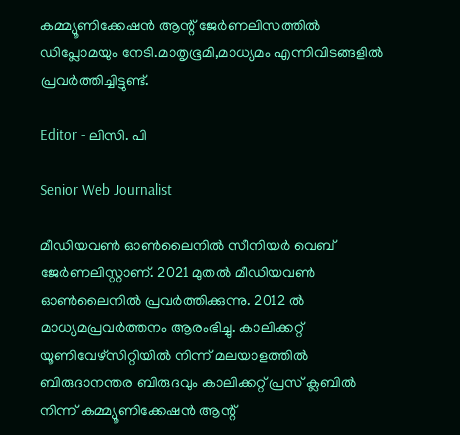കമ്മ്യൂണിക്കേഷൻ ആന്റ് ജേർണലിസത്തിൽ ഡിപ്ലോമയും നേടി.മാതൃഭൂമി,മാധ്യമം എന്നിവിടങ്ങളിൽ പ്രവർത്തിച്ചിട്ടുണ്ട്.

Editor - ലിസി. പി

Senior Web Journalist

മീഡിയവൺ ഓൺലൈനിൽ സീനിയർ വെബ് ജേർണലിസ്റ്റാണ്. 2021 മുതൽ മീഡിയവൺ ഓൺലൈനിൽ പ്രവർത്തിക്കുന്നു. 2012 ല്‍ മാധ്യമപ്രവര്‍ത്തനം ആരംഭിച്ചു. കാലിക്കറ്റ് യൂണിവേഴ്‌സിറ്റിയിൽ നിന്ന് മലയാളത്തിൽ ബിരുദാനന്തര ബിരുദവും കാലിക്കറ്റ് പ്രസ് ക്ലബിൽ നിന്ന് കമ്മ്യൂണിക്കേഷൻ ആന്റ്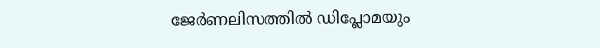ജേർണലിസത്തിൽ ഡിപ്ലോമയും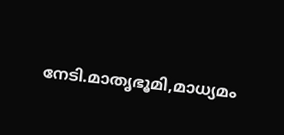നേടി.മാതൃഭൂമി,മാധ്യമം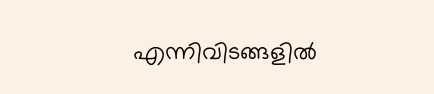എന്നിവിടങ്ങളിൽ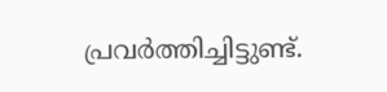പ്രവർത്തിച്ചിട്ടുണ്ട്.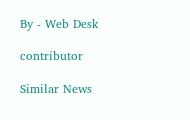By - Web Desk

contributor

Similar News